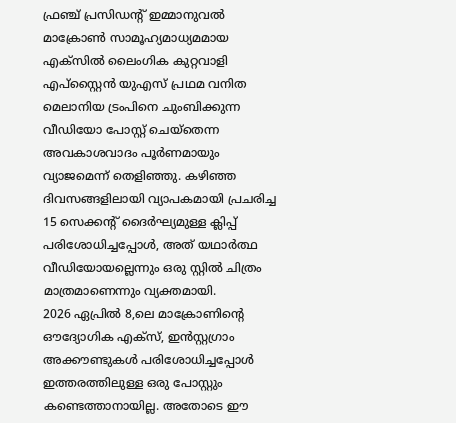ഫ്രഞ്ച് പ്രസിഡന്റ് ഇമ്മാനുവൽ മാക്രോൺ സാമൂഹ്യമാധ്യമമായ എക്സിൽ ലൈംഗിക കുറ്റവാളി എപ്സ്റ്റൈൻ യുഎസ് പ്രഥമ വനിത മെലാനിയ ട്രംപിനെ ചുംബിക്കുന്ന വീഡിയോ പോസ്റ്റ് ചെയ്തെന്ന അവകാശവാദം പൂർണമായും വ്യാജമെന്ന് തെളിഞ്ഞു. കഴിഞ്ഞ ദിവസങ്ങളിലായി വ്യാപകമായി പ്രചരിച്ച 15 സെക്കന്റ് ദൈർഘ്യമുള്ള ക്ലിപ്പ് പരിശോധിച്ചപ്പോൾ, അത് യഥാർത്ഥ വീഡിയോയല്ലെന്നും ഒരു സ്റ്റിൽ ചിത്രം മാത്രമാണെന്നും വ്യക്തമായി.
2026 ഏപ്രിൽ 8,ലെ മാക്രോണിന്റെ ഔദ്യോഗിക എക്സ്, ഇൻസ്റ്റഗ്രാം അക്കൗണ്ടുകൾ പരിശോധിച്ചപ്പോൾ ഇത്തരത്തിലുള്ള ഒരു പോസ്റ്റും കണ്ടെത്താനായില്ല. അതോടെ ഈ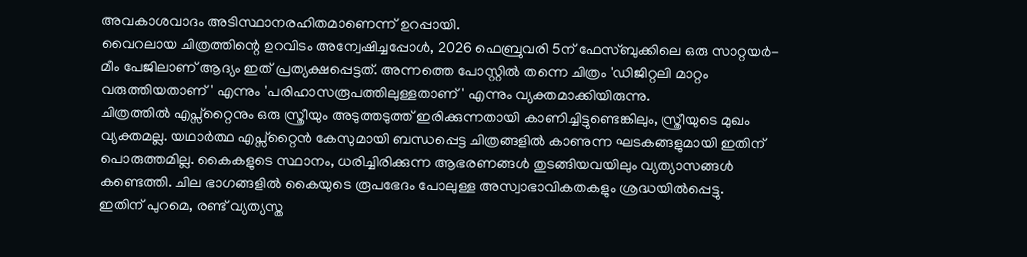അവകാശവാദം അടിസ്ഥാനരഹിതമാണെന്ന് ഉറപ്പായി.
വൈറലായ ചിത്രത്തിന്റെ ഉറവിടം അന്വേഷിച്ചപ്പോൾ, 2026 ഫെബ്രുവരി 5ന് ഫേസ്ബുക്കിലെ ഒരു സാറ്റയർ-മീം പേജിലാണ് ആദ്യം ഇത് പ്രത്യക്ഷപ്പെട്ടത്. അന്നത്തെ പോസ്റ്റിൽ തന്നെ ചിത്രം 'ഡിജിറ്റലി മാറ്റം വരുത്തിയതാണ്' എന്നും 'പരിഹാസരൂപത്തിലുള്ളതാണ്' എന്നും വ്യക്തമാക്കിയിരുന്നു.
ചിത്രത്തിൽ എപ്സ്റ്റൈനും ഒരു സ്ത്രീയും അടുത്തടുത്ത് ഇരിക്കുന്നതായി കാണിച്ചിട്ടുണ്ടെങ്കിലും, സ്ത്രീയുടെ മുഖം വ്യക്തമല്ല. യഥാർത്ഥ എപ്സ്റ്റൈൻ കേസുമായി ബന്ധപ്പെട്ട ചിത്രങ്ങളിൽ കാണുന്ന ഘടകങ്ങളുമായി ഇതിന് പൊരുത്തമില്ല. കൈകളുടെ സ്ഥാനം, ധരിച്ചിരിക്കുന്ന ആഭരണങ്ങൾ തുടങ്ങിയവയിലും വ്യത്യാസങ്ങൾ കണ്ടെത്തി. ചില ഭാഗങ്ങളിൽ കൈയുടെ രൂപഭേദം പോലുള്ള അസ്വാഭാവികതകളും ശ്രദ്ധയിൽപ്പെട്ടു.
ഇതിന് പുറമെ, രണ്ട് വ്യത്യസ്ത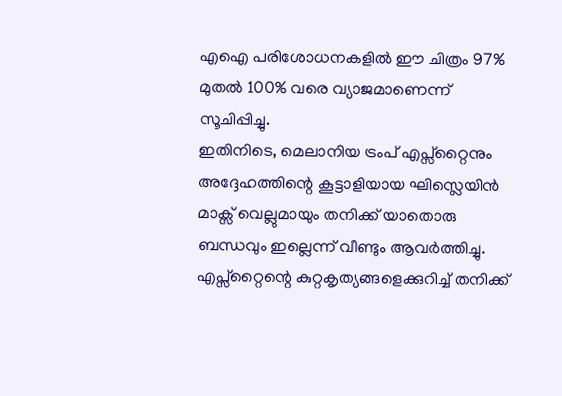എഐ പരിശോധനകളിൽ ഈ ചിത്രം 97% മുതൽ 100% വരെ വ്യാജമാണെന്ന് സൂചിപ്പിച്ചു.
ഇതിനിടെ, മെലാനിയ ട്രംപ് എപ്സ്റ്റൈനും അദ്ദേഹത്തിന്റെ കൂട്ടാളിയായ ഘിസ്ലെയിൻ മാക്സ് വെല്ലുമായും തനിക്ക് യാതൊരു ബന്ധവും ഇല്ലെന്ന് വീണ്ടും ആവർത്തിച്ചു. എപ്സ്റ്റൈന്റെ കുറ്റകൃത്യങ്ങളെക്കുറിച്ച് തനിക്ക്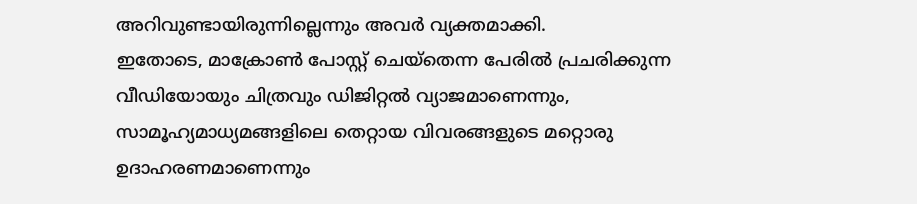അറിവുണ്ടായിരുന്നില്ലെന്നും അവർ വ്യക്തമാക്കി.
ഇതോടെ, മാക്രോൺ പോസ്റ്റ് ചെയ്തെന്ന പേരിൽ പ്രചരിക്കുന്ന വീഡിയോയും ചിത്രവും ഡിജിറ്റൽ വ്യാജമാണെന്നും, സാമൂഹ്യമാധ്യമങ്ങളിലെ തെറ്റായ വിവരങ്ങളുടെ മറ്റൊരു ഉദാഹരണമാണെന്നും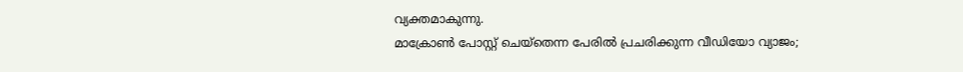വ്യക്തമാകുന്നു.
മാക്രോൺ പോസ്റ്റ് ചെയ്തെന്ന പേരിൽ പ്രചരിക്കുന്ന വീഡിയോ വ്യാജം;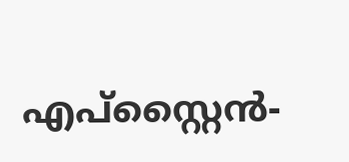എപ്സ്റ്റൈൻ-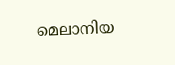മെലാനിയ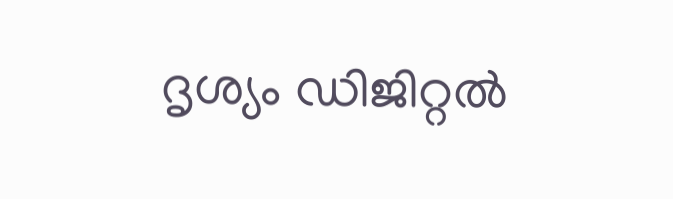ദൃശ്യം ഡിജിറ്റൽ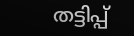തട്ടിപ്പ്